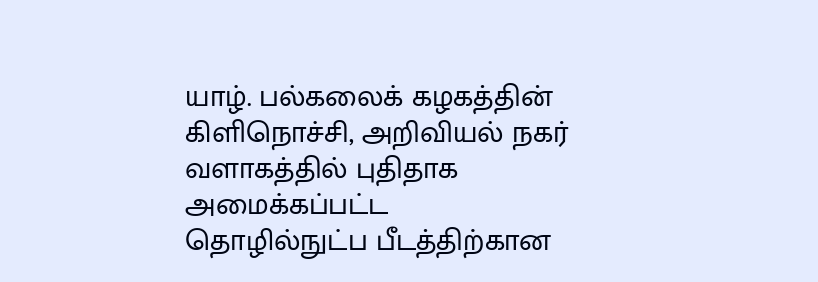யாழ். பல்கலைக் கழகத்தின் கிளிநொச்சி, அறிவியல் நகர் வளாகத்தில் புதிதாக அமைக்கப்பட்ட தொழில்நுட்ப பீடத்திற்கான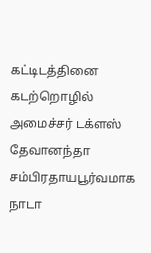கட்டிடத்தினை கடற்றொழில் அமைச்சர் டக்ளஸ் தேவானந்தா சம்பிரதாயபூர்வமாக நாடா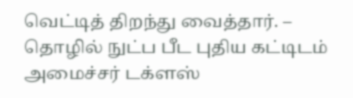வெட்டித் திறந்து வைத்தார். –
தொழில் நுட்ப பீட புதிய கட்டிடம் அமைச்சர் டக்ளஸ்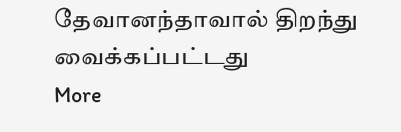தேவானந்தாவால் திறந்து வைக்கப்பட்டது
More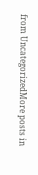from UncategorizedMore posts in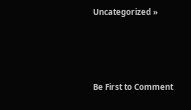Uncategorized »





Be First to Comment